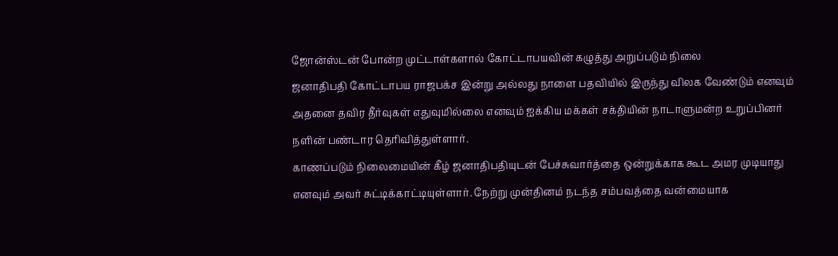ஜோன்ஸ்டன் போன்ற முட்டாள்களால் கோட்டாபயவின் கழுத்து அறுப்படும் நிலை
ஜனாதிபதி கோட்டாபய ராஜபக்ச இன்று அல்லது நாளை பதவியில் இருந்து விலக வேண்டும் எனவும் அதனை தவிர தீர்வுகள் எதுவுமில்லை எனவும் ஐக்கிய மக்கள் சக்தியின் நாடாளுமன்ற உறுப்பினர் நளின் பண்டார தெரிவித்துள்ளார்.
காணப்படும் நிலைமையின் கீழ் ஜனாதிபதியுடன் பேச்சுவார்த்தை ஒன்றுக்காக கூட அமர முடியாது எனவும் அவர் சுட்டிக்காட்டியுள்ளார். நேற்று முன்தினம் நடந்த சம்பவத்தை வன்மையாக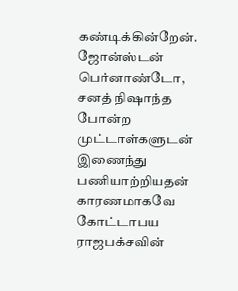கண்டிக்கின்றேன்.
ஜோன்ஸ்டன் பெர்னாண்டோ, சனத் நிஷாந்த போன்ற முட்டாள்களுடன் இணைந்து பணியாற்றியதன் காரணமாகவே கோட்டாபய ராஜபக்சவின்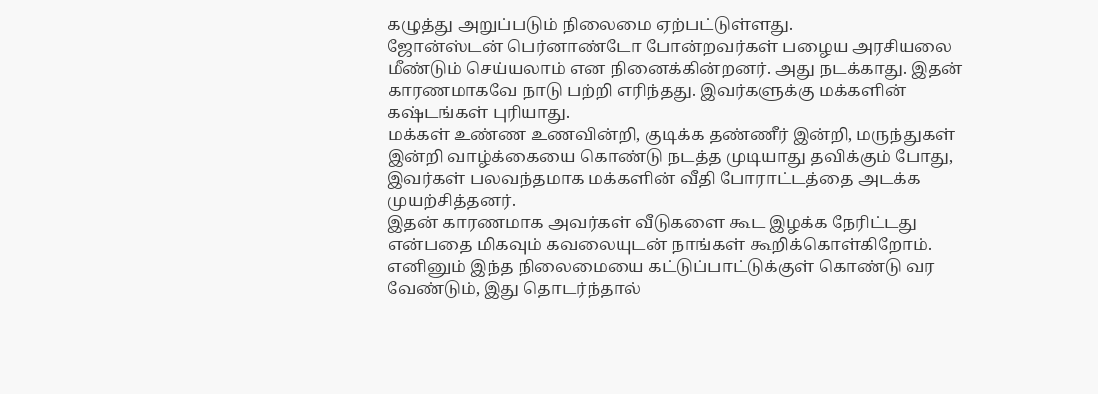கழுத்து அறுப்படும் நிலைமை ஏற்பட்டுள்ளது.
ஜோன்ஸ்டன் பெர்னாண்டோ போன்றவர்கள் பழைய அரசியலை மீண்டும் செய்யலாம் என நினைக்கின்றனர். அது நடக்காது. இதன் காரணமாகவே நாடு பற்றி எரிந்தது. இவர்களுக்கு மக்களின் கஷ்டங்கள் புரியாது.
மக்கள் உண்ண உணவின்றி, குடிக்க தண்ணீர் இன்றி, மருந்துகள் இன்றி வாழ்க்கையை கொண்டு நடத்த முடியாது தவிக்கும் போது, இவர்கள் பலவந்தமாக மக்களின் வீதி போராட்டத்தை அடக்க முயற்சித்தனர்.
இதன் காரணமாக அவர்கள் வீடுகளை கூட இழக்க நேரிட்டது என்பதை மிகவும் கவலையுடன் நாங்கள் கூறிக்கொள்கிறோம். எனினும் இந்த நிலைமையை கட்டுப்பாட்டுக்குள் கொண்டு வர வேண்டும், இது தொடர்ந்தால்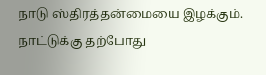நாடு ஸ்திரத்தன்மையை இழக்கும்.
நாட்டுக்கு தற்போது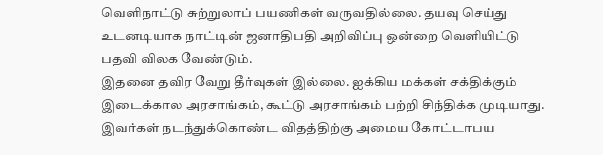வெளிநாட்டு சுற்றுலாப் பயணிகள் வருவதில்லை. தயவு செய்து உடனடியாக நாட்டின் ஜனாதிபதி அறிவிப்பு ஒன்றை வெளியிட்டு பதவி விலக வேண்டும்.
இதனை தவிர வேறு தீர்வுகள் இல்லை. ஐக்கிய மக்கள் சக்திக்கும் இடைக்கால அரசாங்கம், கூட்டு அரசாங்கம் பற்றி சிந்திக்க முடியாது. இவர்கள் நடந்துக்கொண்ட விதத்திற்கு அமைய கோட்டாபய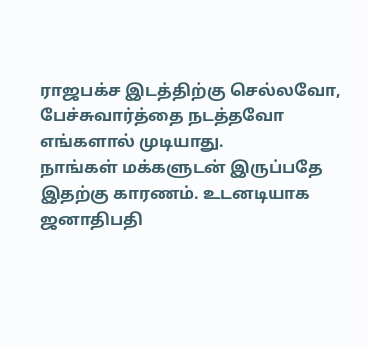ராஜபக்ச இடத்திற்கு செல்லவோ, பேச்சுவார்த்தை நடத்தவோ எங்களால் முடியாது.
நாங்கள் மக்களுடன் இருப்பதே இதற்கு காரணம். உடனடியாக ஜனாதிபதி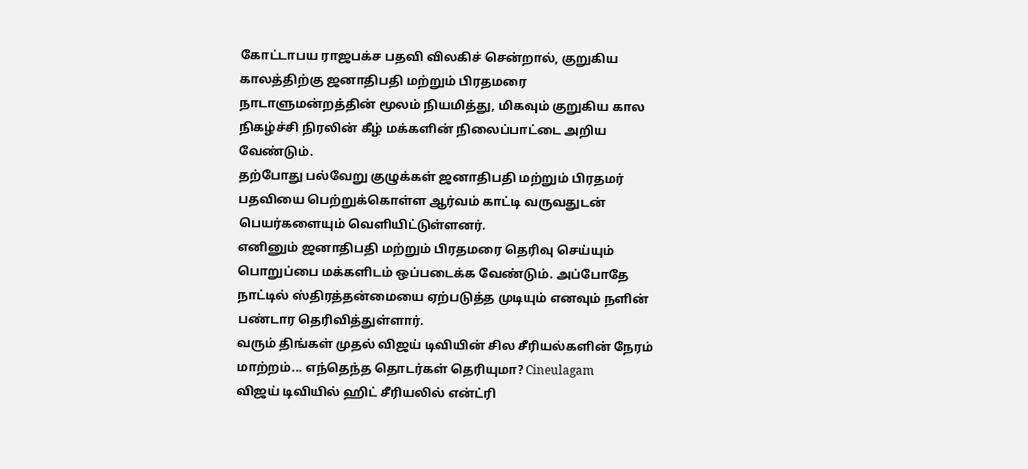கோட்டாபய ராஜபக்ச பதவி விலகிச் சென்றால், குறுகிய காலத்திற்கு ஜனாதிபதி மற்றும் பிரதமரை நாடாளுமன்றத்தின் மூலம் நியமித்து, மிகவும் குறுகிய கால நிகழ்ச்சி நிரலின் கீழ் மக்களின் நிலைப்பாட்டை அறிய வேண்டும்.
தற்போது பல்வேறு குழுக்கள் ஜனாதிபதி மற்றும் பிரதமர் பதவியை பெற்றுக்கொள்ள ஆர்வம் காட்டி வருவதுடன் பெயர்களையும் வெளியிட்டுள்ளனர்.
எனினும் ஜனாதிபதி மற்றும் பிரதமரை தெரிவு செய்யும் பொறுப்பை மக்களிடம் ஒப்படைக்க வேண்டும். அப்போதே நாட்டில் ஸ்திரத்தன்மையை ஏற்படுத்த முடியும் எனவும் நளின் பண்டார தெரிவித்துள்ளார்.
வரும் திங்கள் முதல் விஜய் டிவியின் சில சீரியல்களின் நேரம் மாற்றம்... எந்தெந்த தொடர்கள் தெரியுமா? Cineulagam
விஜய் டிவியில் ஹிட் சீரியலில் என்ட்ரி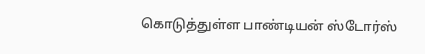கொடுத்துள்ள பாண்டியன் ஸ்டோர்ஸ்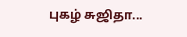புகழ் சுஜிதா...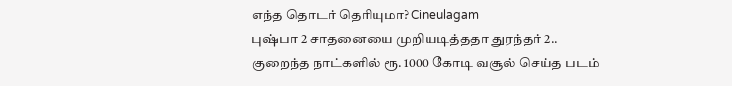எந்த தொடர் தெரியுமா? Cineulagam
புஷ்பா 2 சாதனையை முறியடித்ததா துரந்தர் 2.. குறைந்த நாட்களில் ரூ. 1000 கோடி வசூல் செய்த படம்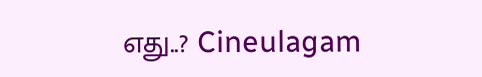எது..? Cineulagam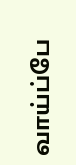வாய்ப்பே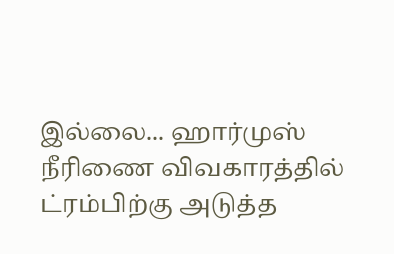இல்லை... ஹார்முஸ் நீரிணை விவகாரத்தில் ட்ரம்பிற்கு அடுத்த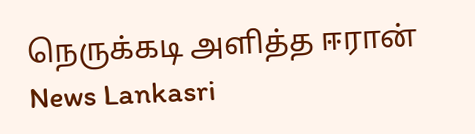நெருக்கடி அளித்த ஈரான் News Lankasri